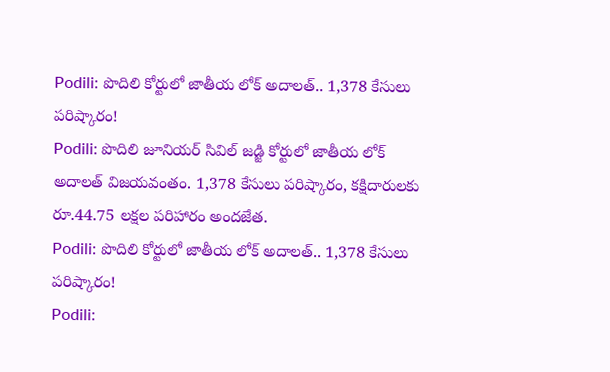Podili: పొదిలి కోర్టులో జాతీయ లోక్ అదాలత్.. 1,378 కేసులు పరిష్కారం!
Podili: పొదిలి జూనియర్ సివిల్ జడ్జి కోర్టులో జాతీయ లోక్ అదాలత్ విజయవంతం. 1,378 కేసులు పరిష్కారం, కక్షిదారులకు రూ.44.75 లక్షల పరిహారం అందజేత.
Podili: పొదిలి కోర్టులో జాతీయ లోక్ అదాలత్.. 1,378 కేసులు పరిష్కారం!
Podili: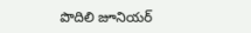పొదిలి జూనియర్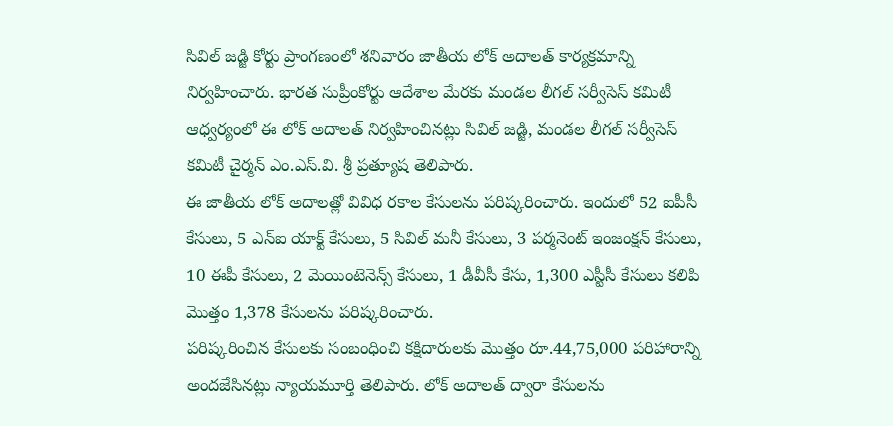సివిల్ జడ్జి కోర్టు ప్రాంగణంలో శనివారం జాతీయ లోక్ అదాలత్ కార్యక్రమాన్ని నిర్వహించారు. భారత సుప్రీంకోర్టు ఆదేశాల మేరకు మండల లీగల్ సర్వీసెస్ కమిటీ ఆధ్వర్యంలో ఈ లోక్ అదాలత్ నిర్వహించినట్లు సివిల్ జడ్జి, మండల లీగల్ సర్వీసెస్ కమిటీ చైర్మన్ ఎం.ఎస్.వి. శ్రీ ప్రత్యూష తెలిపారు.
ఈ జాతీయ లోక్ అదాలత్లో వివిధ రకాల కేసులను పరిష్కరించారు. ఇందులో 52 ఐపీసీ కేసులు, 5 ఎన్ఐ యాక్ట్ కేసులు, 5 సివిల్ మనీ కేసులు, 3 పర్మనెంట్ ఇంజంక్షన్ కేసులు, 10 ఈపీ కేసులు, 2 మెయింటెనెన్స్ కేసులు, 1 డీవీసీ కేసు, 1,300 ఎస్టీసీ కేసులు కలిపి మొత్తం 1,378 కేసులను పరిష్కరించారు.
పరిష్కరించిన కేసులకు సంబంధించి కక్షిదారులకు మొత్తం రూ.44,75,000 పరిహారాన్ని అందజేసినట్లు న్యాయమూర్తి తెలిపారు. లోక్ అదాలత్ ద్వారా కేసులను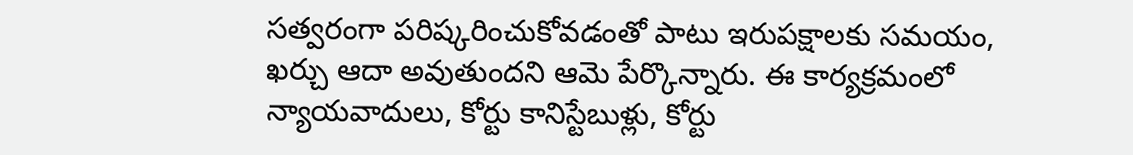సత్వరంగా పరిష్కరించుకోవడంతో పాటు ఇరుపక్షాలకు సమయం, ఖర్చు ఆదా అవుతుందని ఆమె పేర్కొన్నారు. ఈ కార్యక్రమంలో న్యాయవాదులు, కోర్టు కానిస్టేబుళ్లు, కోర్టు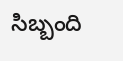సిబ్బంది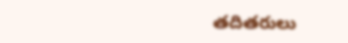తదితరులు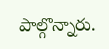పాల్గొన్నారు.